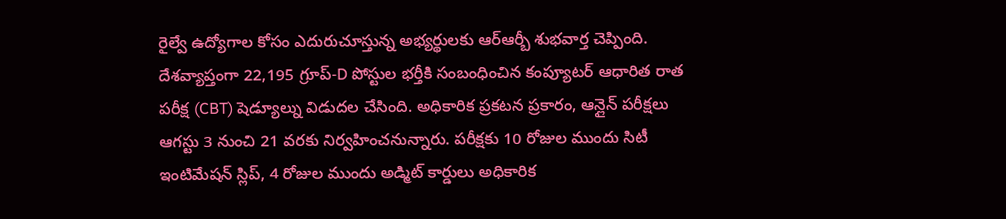రైల్వే ఉద్యోగాల కోసం ఎదురుచూస్తున్న అభ్యర్థులకు ఆర్ఆర్బీ శుభవార్త చెప్పింది. దేశవ్యాప్తంగా 22,195 గ్రూప్-D పోస్టుల భర్తీకి సంబంధించిన కంప్యూటర్ ఆధారిత రాత పరీక్ష (CBT) షెడ్యూల్ను విడుదల చేసింది. అధికారిక ప్రకటన ప్రకారం, ఆన్లైన్ పరీక్షలు ఆగస్టు 3 నుంచి 21 వరకు నిర్వహించనున్నారు. పరీక్షకు 10 రోజుల ముందు సిటీ ఇంటిమేషన్ స్లిప్, 4 రోజుల ముందు అడ్మిట్ కార్డులు అధికారిక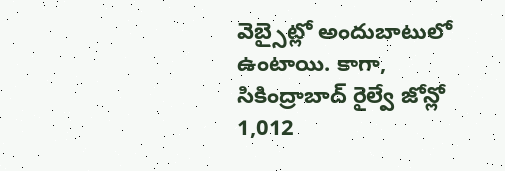వెబ్సైట్లో అందుబాటులో ఉంటాయి. కాగా, సికింద్రాబాద్ రైల్వే జోన్లో 1,012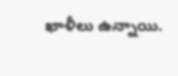ఖాళీలు ఉన్నాయి.